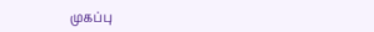முகப்பு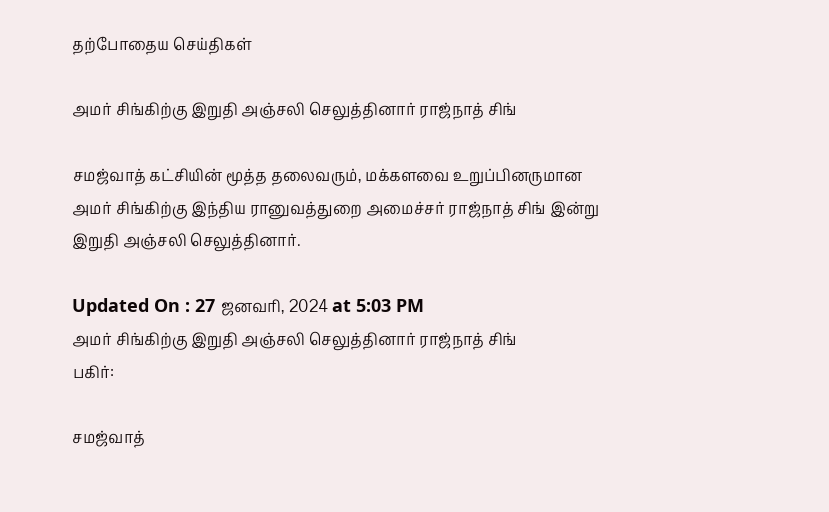தற்போதைய செய்திகள்

அமர் சிங்கிற்கு இறுதி அஞ்சலி செலுத்தினார் ராஜ்நாத் சிங்

சமஜ்வாத் கட்சியின் மூத்த தலைவரும், மக்களவை உறுப்பினருமான அமர் சிங்கிற்கு இந்திய ரானுவத்துறை அமைச்சர் ராஜ்நாத் சிங் இன்று இறுதி அஞ்சலி செலுத்தினார்.

Updated On : 27 ஜனவரி, 2024 at 5:03 PM
அமர் சிங்கிற்கு இறுதி அஞ்சலி செலுத்தினார் ராஜ்நாத் சிங்
பகிர்:

சமஜ்வாத்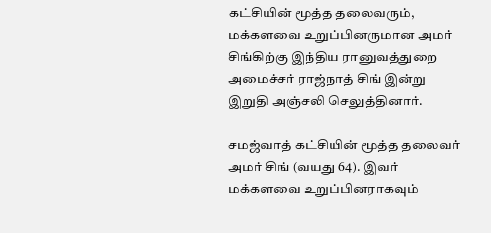கட்சியின் மூத்த தலைவரும், மக்களவை உறுப்பினருமான அமர் சிங்கிற்கு இந்திய ரானுவத்துறை அமைச்சர் ராஜ்நாத் சிங் இன்று இறுதி அஞ்சலி செலுத்தினார்.

சமஜ்வாத் கட்சியின் மூத்த தலைவர் அமர் சிங் (வயது 64). இவர் மக்களவை உறுப்பினராகவும்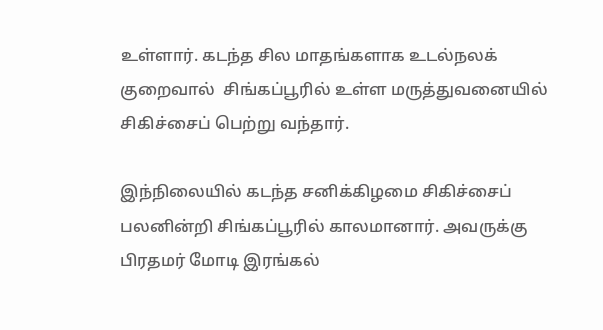உள்ளார். கடந்த சில மாதங்களாக உடல்நலக் குறைவால்  சிங்கப்பூரில் உள்ள மருத்துவனையில் சிகிச்சைப் பெற்று வந்தார்.

இந்நிலையில் கடந்த சனிக்கிழமை சிகிச்சைப் பலனின்றி சிங்கப்பூரில் காலமானார். அவருக்கு பிரதமர் மோடி இரங்கல்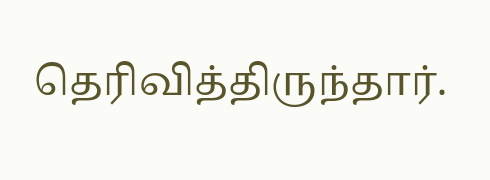தெரிவித்திருந்தார்.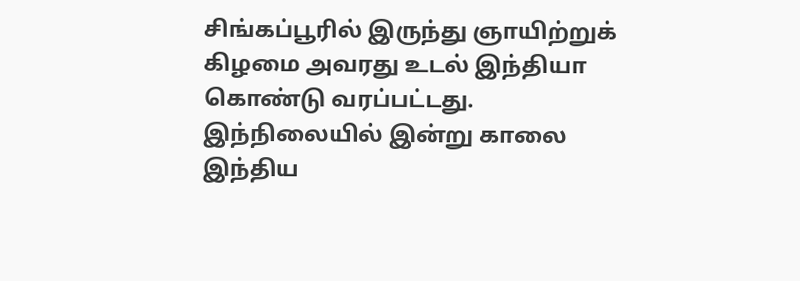சிங்கப்பூரில் இருந்து ஞாயிற்றுக் கிழமை அவரது உடல் இந்தியா கொண்டு வரப்பட்டது. இந்நிலையில் இன்று காலை இந்திய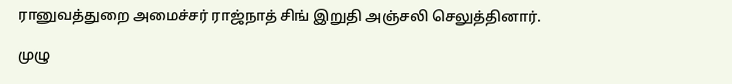ரானுவத்துறை அமைச்சர் ராஜ்நாத் சிங் இறுதி அஞ்சலி செலுத்தினார்.

முழு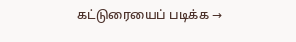கட்டுரையைப் படிக்க →